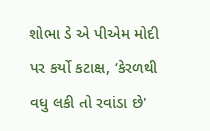શોભા ડે એ પીએમ મોદી પર કર્યો કટાક્ષ, ‘કેરળથી વધુ લકી તો રવાંડા છે'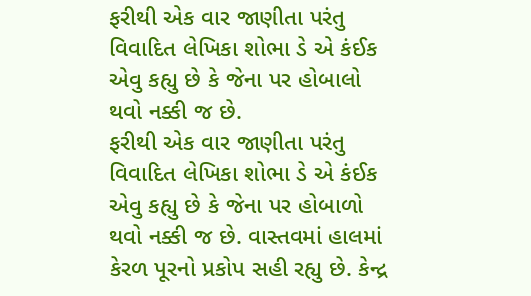ફરીથી એક વાર જાણીતા પરંતુ વિવાદિત લેખિકા શોભા ડે એ કંઈક એવુ કહ્યુ છે કે જેના પર હોબાલો થવો નક્કી જ છે.
ફરીથી એક વાર જાણીતા પરંતુ વિવાદિત લેખિકા શોભા ડે એ કંઈક એવુ કહ્યુ છે કે જેના પર હોબાળો થવો નક્કી જ છે. વાસ્તવમાં હાલમાં કેરળ પૂરનો પ્રકોપ સહી રહ્યુ છે. કેન્દ્ર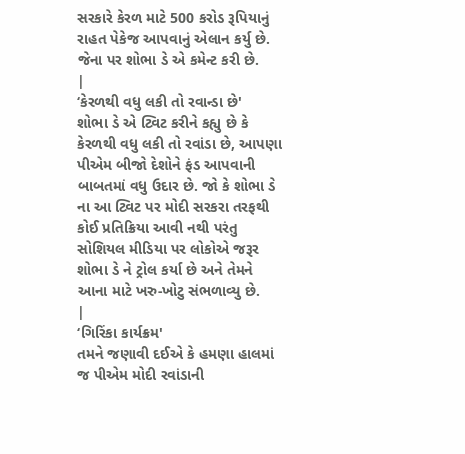સરકારે કેરળ માટે 500 કરોડ રૂપિયાનું રાહત પેકેજ આપવાનું એલાન કર્યુ છે. જેના પર શોભા ડે એ કમેન્ટ કરી છે.
|
‘કેરળથી વધુ લકી તો રવાન્ડા છે'
શોભા ડે એ ટ્વિટ કરીને કહ્યુ છે કે કેરળથી વધુ લકી તો રવાંડા છે, આપણા પીએમ બીજો દેશોને ફંડ આપવાની બાબતમાં વધુ ઉદાર છે. જો કે શોભા ડે ના આ ટ્વિટ પર મોદી સરકરા તરફથી કોઈ પ્રતિક્રિયા આવી નથી પરંતુ સોશિયલ મીડિયા પર લોકોએ જરૂર શોભા ડે ને ટ્રોલ કર્યા છે અને તેમને આના માટે ખરુ-ખોટુ સંભળાવ્યુ છે.
|
‘ગિરિંકા કાર્યક્રમ'
તમને જણાવી દઈએ કે હમણા હાલમાં જ પીએમ મોદી રવાંડાની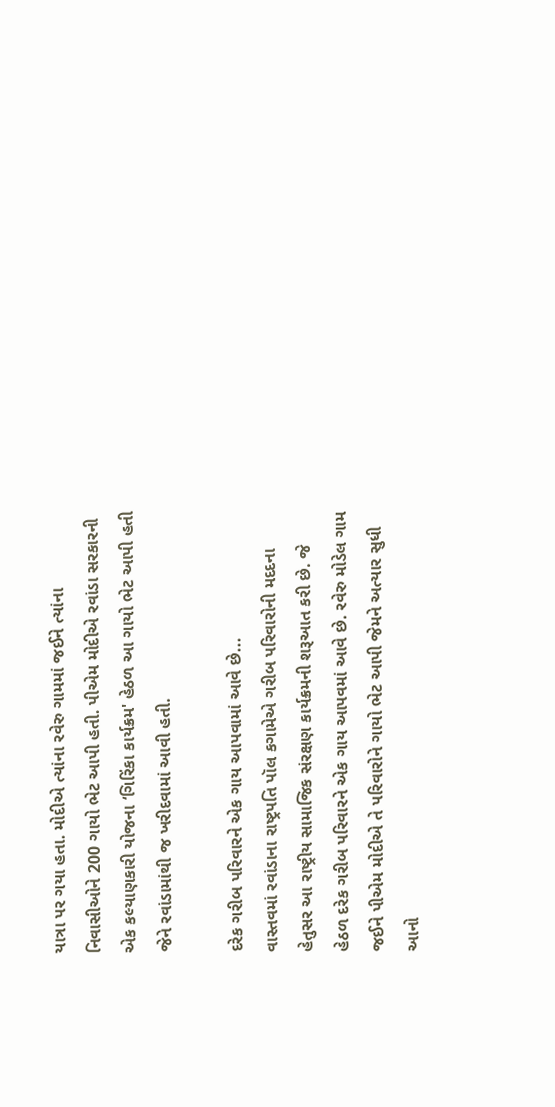યાત્રા પર ગયા હતા. મોદીએ ત્યાંના રવેરુ ગામમાં જઈને ત્યાંના નિવાસીઓને 200 ગાયો ભેટ આપી હતી. પીએમ મોદીએ રવાંડા સરકારની એક કલ્યાણકારી યોજના ‘ગિરિંકા કાર્યક્રમ' હેઠળ આ ગાયો ભેટ આપી હતી જેને રવાંડામાંથી જ ખરીદવામાં આવી હતી.

દરેક ગરીબ પરિવારને એક ગાય આપવામાં આવે છે...
વાસ્તવમાં રવાંડાના રાષ્ટ્રપતિ પૉલ કગામેએ ગરીબ પરિવારોની મદદના હેતુસર આ રાષ્ટ્રીય સામાજિક સંરક્ષણ કાર્યક્રમની શરૂઆત કરી છે. જે હેઠળ દરેક ગરીબ પરિવારને એક ગાય આપવમાં આવે છે. રવેરુ મોડેલ ગામ જઈને પીએમ મોદીએ તે પરિવારોને ગાયો ભેટ આપી જેમને અત્યાર સુધી આનો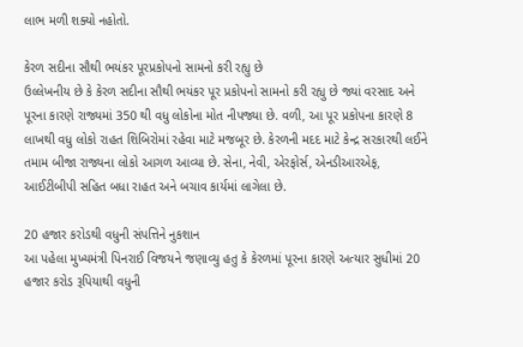લાભ મળી શક્યો નહોતો.

કેરળ સદીના સૌથી ભયંકર પૂરપ્રકોપનો સામનો કરી રહ્યુ છે
ઉલ્લેખનીય છે કે કેરળ સદીના સૌથી ભયંકર પૂર પ્રકોપનો સામનો કરી રહ્યુ છે જ્યાં વરસાદ અને પૂરના કારણે રાજ્યમાં 350 થી વધુ લોકોના મોત નીપજ્યા છે. વળી, આ પૂર પ્રકોપના કારણે 8 લાખથી વધુ લોકો રાહત શિબિરોમાં રહેવા માટે મજબૂર છે. કેરળની મદદ માટે કેન્દ્ર સરકારથી લઈને તમામ બીજા રાજ્યના લોકો આગળ આવ્યા છે. સેના, નેવી, એરફોર્સ, એનડીઆરએફ, આઈટીબીપી સહિત બધા રાહત અને બચાવ કાર્યમાં લાગેલા છે.

20 હજાર કરોડથી વધુની સંપત્તિને નુકશાન
આ પહેલા મુખ્યમંત્રી પિનરાઈ વિજયને જણાવ્યુ હતુ કે કેરળમાં પૂરના કારણે અત્યાર સુધીમાં 20 હજાર કરોડ રૂપિયાથી વધુની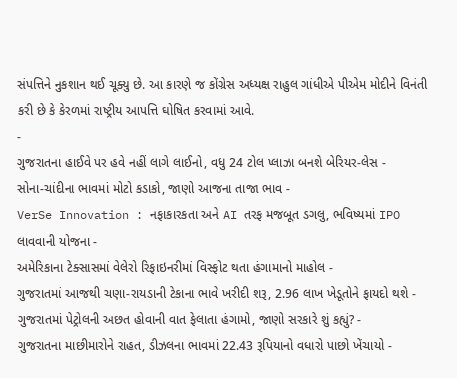સંપત્તિને નુકશાન થઈ ચૂક્યુ છે. આ કારણે જ કોંગ્રેસ અધ્યક્ષ રાહુલ ગાંધીએ પીએમ મોદીને વિનંતી કરી છે કે કેરળમાં રાષ્ટ્રીય આપત્તિ ઘોષિત કરવામાં આવે.
-
ગુજરાતના હાઈવે પર હવે નહીં લાગે લાઈનો, વધુ 24 ટોલ પ્લાઝા બનશે બેરિયર-લેસ -
સોના-ચાંદીના ભાવમાં મોટો કડાકો, જાણો આજના તાજા ભાવ -
VerSe Innovation : નફાકારકતા અને AI તરફ મજબૂત ડગલુ, ભવિષ્યમાં IPO લાવવાની યોજના -
અમેરિકાના ટેક્સાસમાં વેલેરો રિફાઇનરીમાં વિસ્ફોટ થતા હંગામાનો માહોલ -
ગુજરાતમાં આજથી ચણા-રાયડાની ટેકાના ભાવે ખરીદી શરૂ, 2.96 લાખ ખેડૂતોને ફાયદો થશે -
ગુજરાતમાં પેટ્રોલની અછત હોવાની વાત ફેલાતા હંગામો, જાણો સરકારે શું કહ્યું? -
ગુજરાતના માછીમારોને રાહત, ડીઝલના ભાવમાં 22.43 રૂપિયાનો વધારો પાછો ખેંચાયો -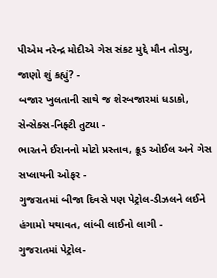પીએમ નરેન્દ્ર મોદીએ ગેસ સંકટ મુદ્દે મૌન તોડ્યુ, જાણો શું કહ્યું? -
બજાર ખુલતાની સાથે જ શેરબજારમાં ધડાકો, સેન્સેક્સ-નિફ્ટી તુટ્યા -
ભારતને ઈરાનનો મોટો પ્રસ્તાવ, ક્રૂડ ઓઈલ અને ગેસ સપ્લાયની ઓફર -
ગુજરાતમાં બીજા દિવસે પણ પેટ્રોલ-ડીઝલને લઈને હંગામો યથાવત, લાંબી લાઈનો લાગી -
ગુજરાતમાં પેટ્રોલ-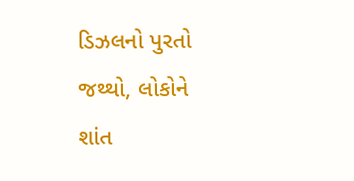ડિઝલનો પુરતો જથ્થો, લોકોને શાંત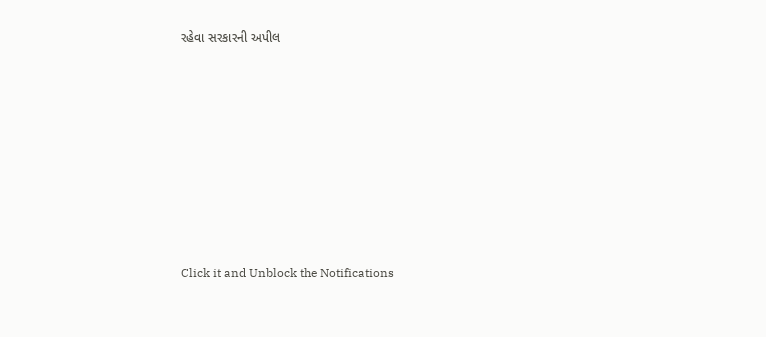રહેવા સરકારની અપીલ









Click it and Unblock the Notifications